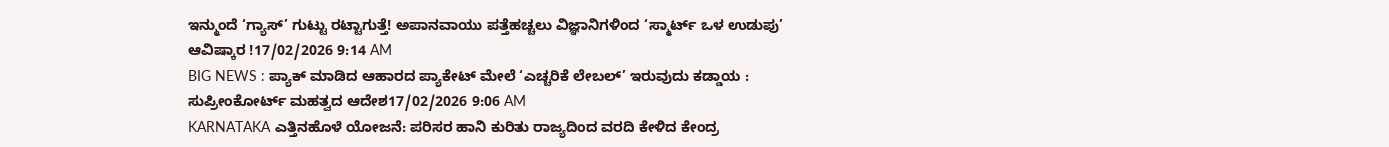ಇನ್ಮುಂದೆ ‘ಗ್ಯಾಸ್’ ಗುಟ್ಟು ರಟ್ಟಾಗುತ್ತೆ! ಅಪಾನವಾಯು ಪತ್ತೆಹಚ್ಚಲು ವಿಜ್ಞಾನಿಗಳಿಂದ ‘ಸ್ಮಾರ್ಟ್ ಒಳ ಉಡುಪು’ ಆವಿಷ್ಕಾರ !17/02/2026 9:14 AM
BIG NEWS : ಪ್ಯಾಕ್ ಮಾಡಿದ ಆಹಾರದ ಪ್ಯಾಕೇಟ್ ಮೇಲೆ ‘ಎಚ್ಚರಿಕೆ ಲೇಬಲ್’ ಇರುವುದು ಕಡ್ಡಾಯ : ಸುಪ್ರೀಂಕೋರ್ಟ್ ಮಹತ್ವದ ಆದೇಶ17/02/2026 9:06 AM
KARNATAKA ಎತ್ತಿನಹೊಳೆ ಯೋಜನೆ: ಪರಿಸರ ಹಾನಿ ಕುರಿತು ರಾಜ್ಯದಿಂದ ವರದಿ ಕೇಳಿದ ಕೇಂದ್ರ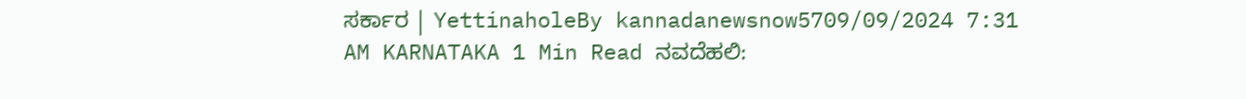ಸರ್ಕಾರ | YettinaholeBy kannadanewsnow5709/09/2024 7:31 AM KARNATAKA 1 Min Read ನವದೆಹಲಿ: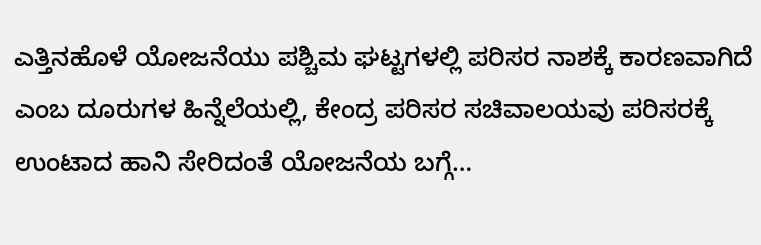ಎತ್ತಿನಹೊಳೆ ಯೋಜನೆಯು ಪಶ್ಚಿಮ ಘಟ್ಟಗಳಲ್ಲಿ ಪರಿಸರ ನಾಶಕ್ಕೆ ಕಾರಣವಾಗಿದೆ ಎಂಬ ದೂರುಗಳ ಹಿನ್ನೆಲೆಯಲ್ಲಿ, ಕೇಂದ್ರ ಪರಿಸರ ಸಚಿವಾಲಯವು ಪರಿಸರಕ್ಕೆ ಉಂಟಾದ ಹಾನಿ ಸೇರಿದಂತೆ ಯೋಜನೆಯ ಬಗ್ಗೆ…